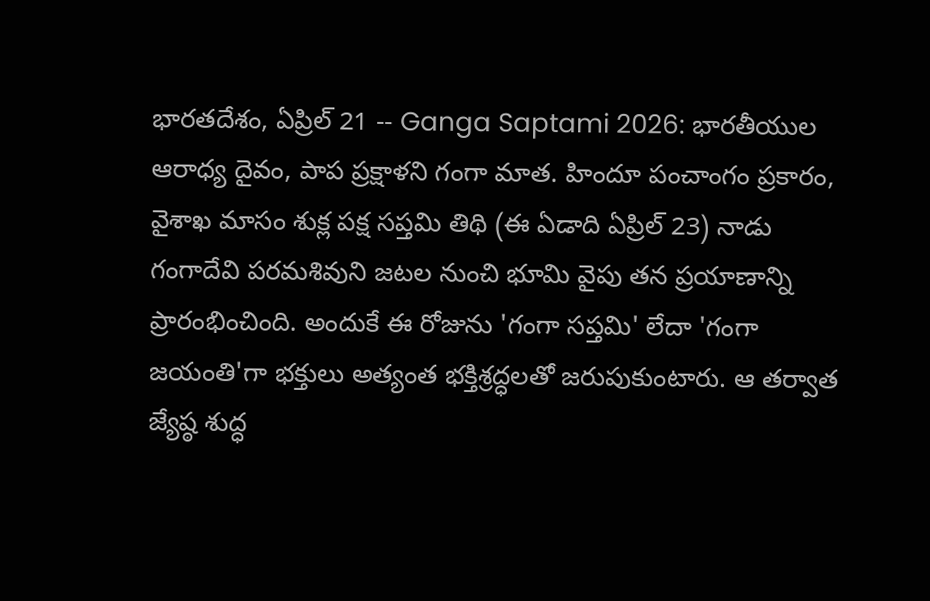భారతదేశం, ఏప్రిల్ 21 -- Ganga Saptami 2026: భారతీయుల ఆరాధ్య దైవం, పాప ప్రక్షాళని గంగా మాత. హిందూ పంచాంగం ప్రకారం, వైశాఖ మాసం శుక్ల పక్ష సప్తమి తిథి (ఈ ఏడాది ఏప్రిల్ 23) నాడు గంగాదేవి పరమశివుని జటల నుంచి భూమి వైపు తన ప్రయాణాన్ని ప్రారంభించింది. అందుకే ఈ రోజును 'గంగా సప్తమి' లేదా 'గంగా జయంతి'గా భక్తులు అత్యంత భక్తిశ్రద్ధలతో జరుపుకుంటారు. ఆ తర్వాత జ్యేష్ఠ శుద్ధ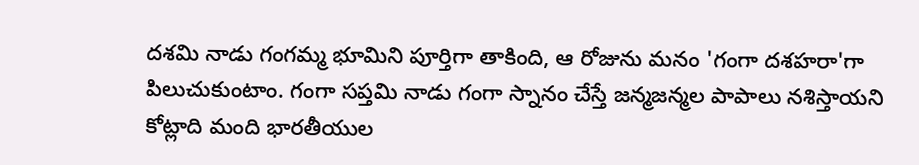దశమి నాడు గంగమ్మ భూమిని పూర్తిగా తాకింది, ఆ రోజును మనం 'గంగా దశహరా'గా పిలుచుకుంటాం. గంగా సప్తమి నాడు గంగా స్నానం చేస్తే జన్మజన్మల పాపాలు నశిస్తాయని కోట్లాది మంది భారతీయుల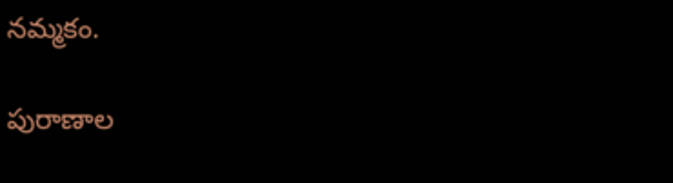నమ్మకం.

పురాణాల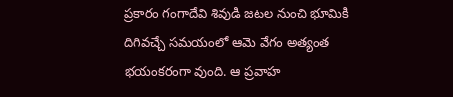ప్రకారం గంగాదేవి శివుడి జటల నుంచి భూమికి దిగివచ్చే సమయంలో ఆమె వేగం అత్యంత భయంకరంగా వుంది. ఆ ప్రవాహ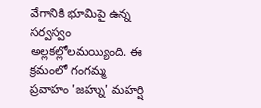వేగానికి భూమిపై ఉన్న సర్వస్వం అల్లకల్లోలమయ్యింది. ఈ క్రమంలో గంగమ్మ ప్రవాహం 'జహ్ను' మహర్షి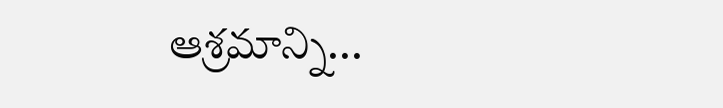ఆశ్రమాన్ని...